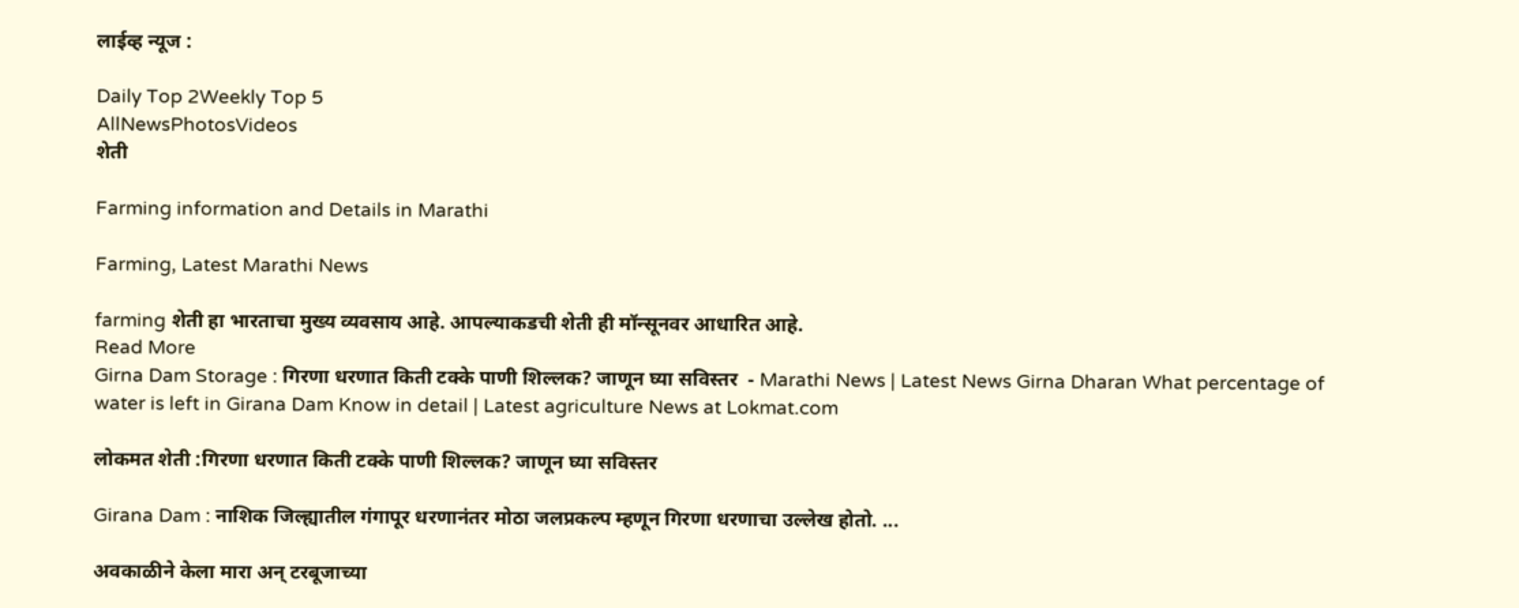लाईव्ह न्यूज :

Daily Top 2Weekly Top 5
AllNewsPhotosVideos
शेती

Farming information and Details in Marathi

Farming, Latest Marathi News

farming शेती हा भारताचा मुख्य व्यवसाय आहे. आपल्याकडची शेती ही मॉन्सूनवर आधारित आहे.
Read More
Girna Dam Storage : गिरणा धरणात किती टक्के पाणी शिल्लक? जाणून घ्या सविस्तर  - Marathi News | Latest News Girna Dharan What percentage of water is left in Girana Dam Know in detail | Latest agriculture News at Lokmat.com

लोकमत शेती :गिरणा धरणात किती टक्के पाणी शिल्लक? जाणून घ्या सविस्तर

Girana Dam : नाशिक जिल्ह्यातील गंगापूर धरणानंतर मोठा जलप्रकल्प म्हणून गिरणा धरणाचा उल्लेख होतो. ...

अवकाळीने केला मारा अन् टरबूजाच्या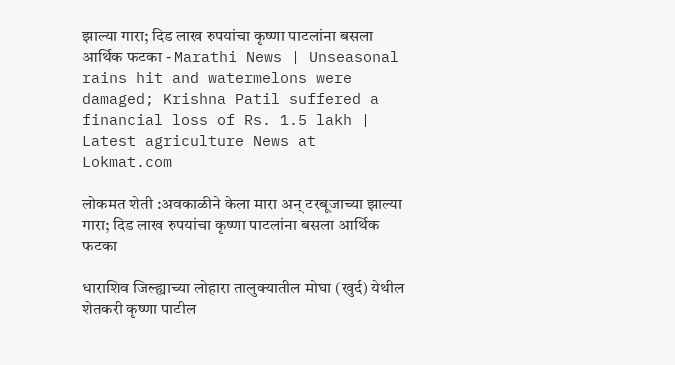झाल्या गारा; दिड लाख रुपयांचा कृष्णा पाटलांना बसला आर्थिक फटका - Marathi News | Unseasonal rains hit and watermelons were damaged; Krishna Patil suffered a financial loss of Rs. 1.5 lakh | Latest agriculture News at Lokmat.com

लोकमत शेती :अवकाळीने केला मारा अन् टरबूजाच्या झाल्या गारा; दिड लाख रुपयांचा कृष्णा पाटलांना बसला आर्थिक फटका

धाराशिव जिल्ह्याच्या लोहारा तालुक्यातील मोघा (खुर्द) येथील शेतकरी कृष्णा पाटील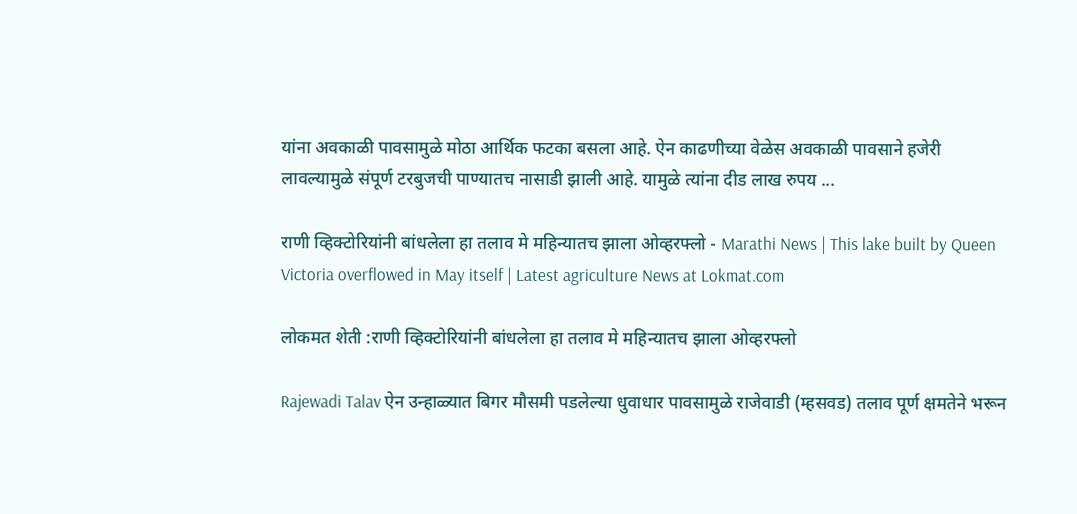यांना अवकाळी पावसामुळे मोठा आर्थिक फटका बसला आहे. ऐन काढणीच्या वेळेस अवकाळी पावसाने हजेरी लावल्यामुळे संपूर्ण टरबुजची पाण्यातच नासाडी झाली आहे. यामुळे त्यांना दीड लाख रुपय ...

राणी व्हिक्टोरियांनी बांधलेला हा तलाव मे महिन्यातच झाला ओव्हरफ्लो - Marathi News | This lake built by Queen Victoria overflowed in May itself | Latest agriculture News at Lokmat.com

लोकमत शेती :राणी व्हिक्टोरियांनी बांधलेला हा तलाव मे महिन्यातच झाला ओव्हरफ्लो

Rajewadi Talav ऐन उन्हाळ्यात बिगर मौसमी पडलेल्या धुवाधार पावसामुळे राजेवाडी (म्हसवड) तलाव पूर्ण क्षमतेने भरून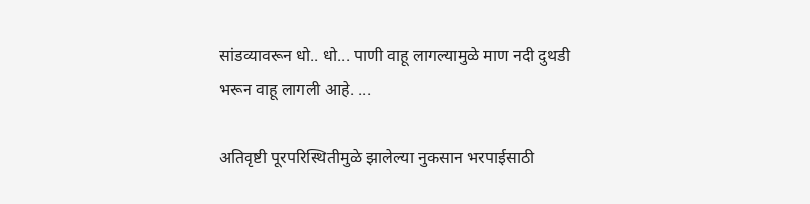सांडव्यावरून धो.. धो... पाणी वाहू लागल्यामुळे माण नदी दुथडी भरून वाहू लागली आहे. ...

अतिवृष्टी पूरपरिस्थितीमुळे झालेल्या नुकसान भरपाईसाठी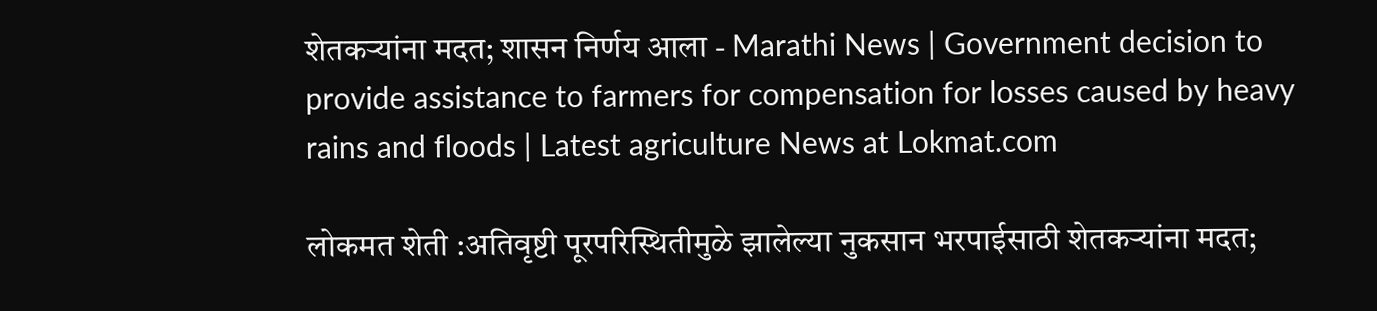शेतकऱ्यांना मदत; शासन निर्णय आला - Marathi News | Government decision to provide assistance to farmers for compensation for losses caused by heavy rains and floods | Latest agriculture News at Lokmat.com

लोकमत शेती :अतिवृष्टी पूरपरिस्थितीमुळे झालेल्या नुकसान भरपाईसाठी शेतकऱ्यांना मदत;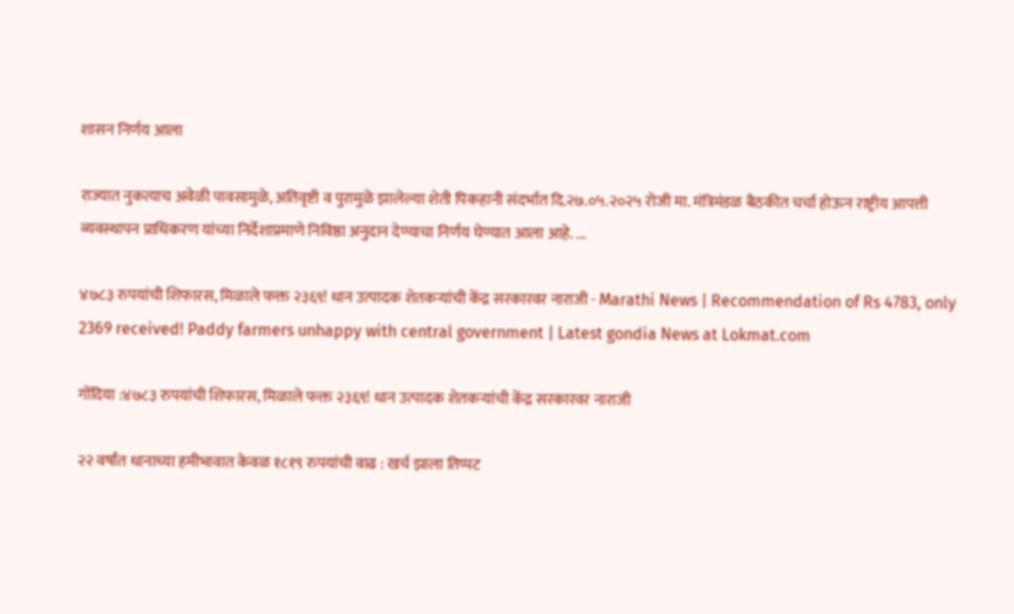शासन निर्णय आला

राज्यात नुकत्याच अवेळी पावसामुळे, अतिवृष्टी व पुरामुळे झालेल्या शेती पिकहानी संदर्भात दि.२७.०५.२०२५ रोजी मा. मंत्रिमंडळ बैठकीत चर्चा होऊन राष्ट्रीय आपत्ती व्यवस्थापन प्राधिकरण यांच्या निर्देशाप्रमाणे निविष्ठा अनुदान देण्याचा निर्णय घेण्यात आला आहे. ...

४७८३ रुपयांची शिफारस, मिळाले फक्त २३६९! धान उत्पादक शेतकऱ्यांची केंद्र सरकारवर नाराजी - Marathi News | Recommendation of Rs 4783, only 2369 received! Paddy farmers unhappy with central government | Latest gondia News at Lokmat.com

गोंदिया :४७८३ रुपयांची शिफारस, मिळाले फक्त २३६९! धान उत्पादक शेतकऱ्यांची केंद्र सरकारवर नाराजी

२२ वर्षांत धानाच्या हमीभावात केवळ १८१९ रुपयांची वाढ : खर्च झाला तिप्पट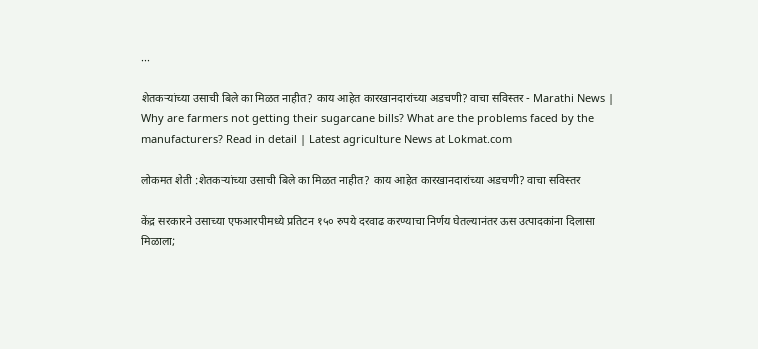...

शेतकऱ्यांच्या उसाची बिले का मिळत नाहीत? काय आहेत कारखानदारांच्या अडचणी? वाचा सविस्तर - Marathi News | Why are farmers not getting their sugarcane bills? What are the problems faced by the manufacturers? Read in detail | Latest agriculture News at Lokmat.com

लोकमत शेती :शेतकऱ्यांच्या उसाची बिले का मिळत नाहीत? काय आहेत कारखानदारांच्या अडचणी? वाचा सविस्तर

केंद्र सरकारने उसाच्या एफआरपीमध्ये प्रतिटन १५० रुपये दरवाढ करण्याचा निर्णय घेतल्यानंतर ऊस उत्पादकांना दिलासा मिळाला;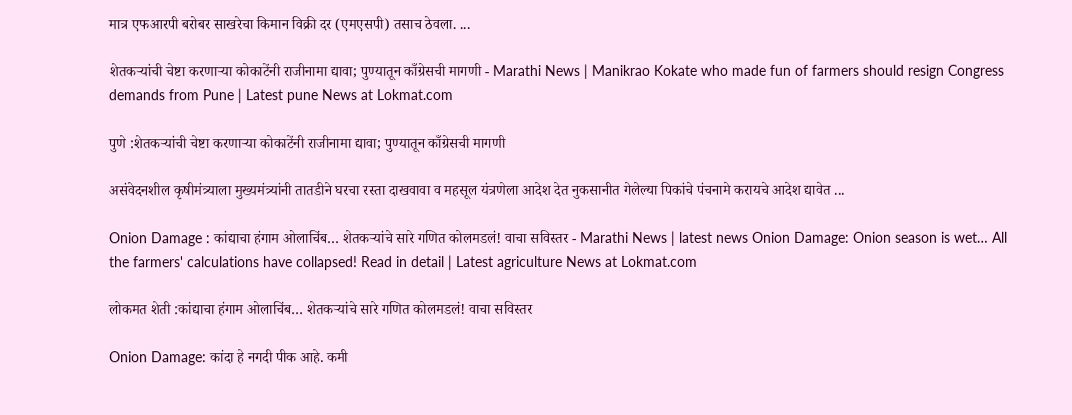मात्र एफआरपी बरोबर साखरेचा किमान विक्री दर (एमएसपी) तसाच ठेवला. ...

शेतकऱ्यांची चेष्टा करणाऱ्या कोकाटेंनी राजीनामा द्यावा; पुण्यातून काँग्रेसची मागणी - Marathi News | Manikrao Kokate who made fun of farmers should resign Congress demands from Pune | Latest pune News at Lokmat.com

पुणे :शेतकऱ्यांची चेष्टा करणाऱ्या कोकाटेंनी राजीनामा द्यावा; पुण्यातून काँग्रेसची मागणी

असंवेदनशील कृषीमंत्र्याला मुख्यमंत्र्यांनी तातडीने घरचा रस्ता दाखवावा व महसूल यंत्रणेला आदेश देत नुकसानीत गेलेल्या पिकांचे पंचनामे करायचे आदेश द्यावेत ...

Onion Damage : कांद्याचा हंगाम ओलाचिंब… शेतकऱ्यांचे सारे गणित कोलमडलं! वाचा सविस्तर - Marathi News | latest news Onion Damage: Onion season is wet… All the farmers' calculations have collapsed! Read in detail | Latest agriculture News at Lokmat.com

लोकमत शेती :कांद्याचा हंगाम ओलाचिंब… शेतकऱ्यांचे सारे गणित कोलमडलं! वाचा सविस्तर

Onion Damage: कांदा हे नगदी पीक आहे. कमी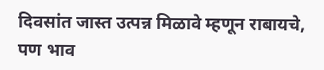दिवसांत जास्त उत्पन्न मिळावे म्हणून राबायचे, पण भाव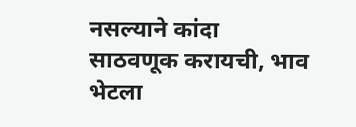नसल्याने कांदा साठवणूक करायची, भाव भेटला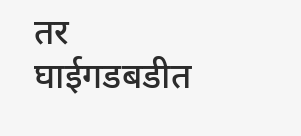तर घाईगडबडीत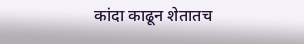कांदा काढून शेतातच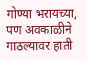गोण्या भरायच्या, पण अवकाळीने गाठल्यावर हाती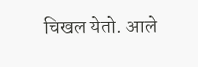चिखल येतो. आले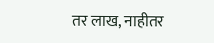तर लाख, नाहीतर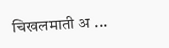चिखलमाती अ ...